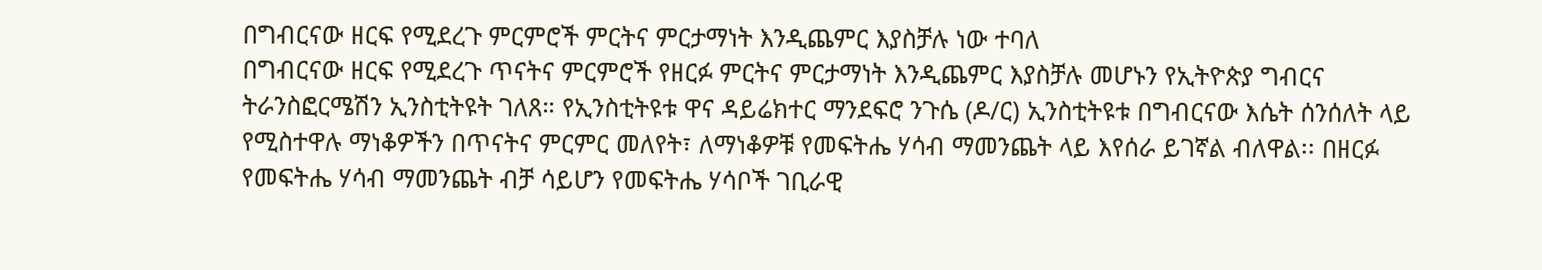በግብርናው ዘርፍ የሚደረጉ ምርምሮች ምርትና ምርታማነት እንዲጨምር እያስቻሉ ነው ተባለ
በግብርናው ዘርፍ የሚደረጉ ጥናትና ምርምሮች የዘርፉ ምርትና ምርታማነት እንዲጨምር እያስቻሉ መሆኑን የኢትዮጵያ ግብርና ትራንስፎርሜሽን ኢንስቲትዩት ገለጸ። የኢንስቲትዩቱ ዋና ዳይሬክተር ማንደፍሮ ንጉሴ (ዶ/ር) ኢንስቲትዩቱ በግብርናው እሴት ሰንሰለት ላይ የሚስተዋሉ ማነቆዎችን በጥናትና ምርምር መለየት፣ ለማነቆዎቹ የመፍትሔ ሃሳብ ማመንጨት ላይ እየሰራ ይገኛል ብለዋል፡፡ በዘርፉ የመፍትሔ ሃሳብ ማመንጨት ብቻ ሳይሆን የመፍትሔ ሃሳቦች ገቢራዊ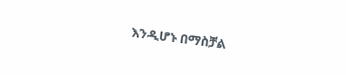እንዲሆኑ በማስቻል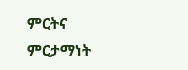ምርትና ምርታማነት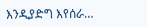እንዲያድግ እየሰራ…